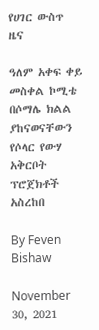የሀገር ውስጥ ዜና

ዓለም አቀፍ ቀይ መስቀል ኮሚቴ በሶማሌ ክልል ያከናወናቸውን የሶላር የውሃ አቅርቦት ፕሮጀክቶች አስረከበ

By Feven Bishaw

November 30, 2021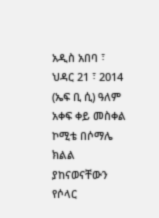አዲስ አበባ ፣ ህዳር 21 ፣ 2014 (ኤፍ ቢ ሲ) ዓለም አቀፍ ቀይ መስቀል ኮሚቴ በሶማሌ ክልል ያከናወናቸውን የሶላር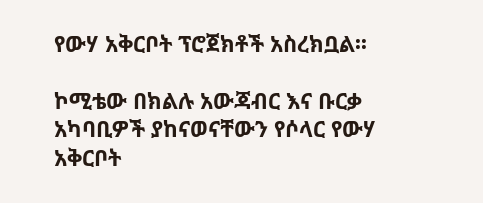የውሃ አቅርቦት ፕሮጀክቶች አስረክቧል፡፡

ኮሚቴው በክልሉ አውጃብር እና ቡርቃ አካባቢዎች ያከናወናቸውን የሶላር የውሃ አቅርቦት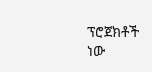ፕሮጀክቶች ነው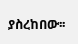ያስረከበው፡፡